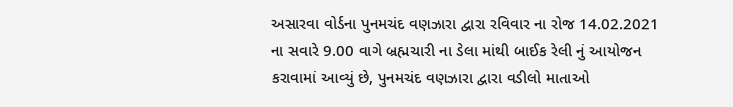અસારવા વોર્ડના પુનમચંદ વણઝારા દ્વારા રવિવાર ના રોજ 14.02.2021 ના સવારે 9.00 વાગે બ્રહ્મચારી ના ડેલા માંથી બાઈક રેલી નું આયોજન કરાવામાં આવ્યું છે, પુનમચંદ વણઝારા દ્વારા વડીલો માતાઓ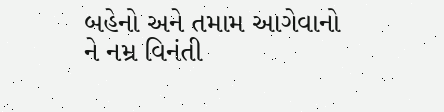બહેનો અને તમામ આગેવાનો ને નમ્ર વિનંતી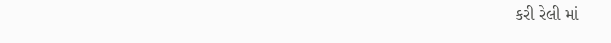કરી રેલી માં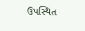ઉપસ્થિત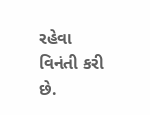રહેવા વિનંતી કરી છે.